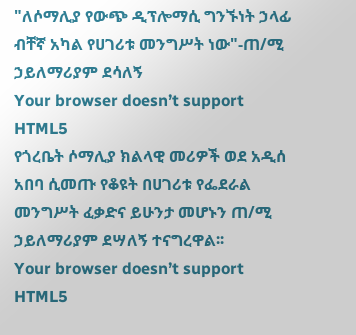"ለሶማሊያ የውጭ ዲፕሎማሲ ግንኙነት ኃላፊ ብቸኛ አካል የሀገሪቱ መንግሥት ነው"-ጠ/ሚ ኃይለማሪያም ደሳለኝ
Your browser doesn’t support HTML5
የጎረቤት ሶማሊያ ክልላዊ መሪዎች ወደ አዲሰ አበባ ሲመጡ የቆዩት በሀገሪቱ የፌደራል መንግሥት ፈቃድና ይሁንታ መሆኑን ጠ/ሚ ኃይለማሪያም ደሣለኝ ተናግረዋል፡፡
Your browser doesn’t support HTML5